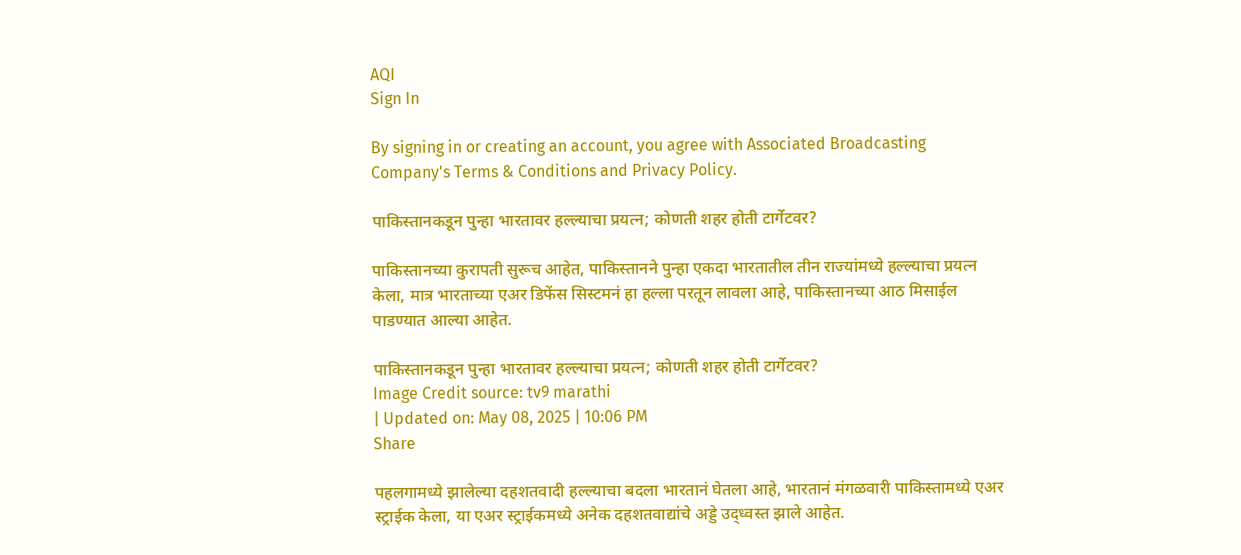AQI
Sign In

By signing in or creating an account, you agree with Associated Broadcasting Company's Terms & Conditions and Privacy Policy.

पाकिस्तानकडून पुन्हा भारतावर हल्ल्याचा प्रयत्न; कोणती शहर होती टार्गेटवर?

पाकिस्तानच्या कुरापती सुरूच आहेत, पाकिस्तानने पुन्हा एकदा भारतातील तीन राज्यांमध्ये हल्ल्याचा प्रयत्न केला, मात्र भारताच्या एअर डिफेंस सिस्टमनं हा हल्ला परतून लावला आहे, पाकिस्तानच्या आठ मिसाईल पाडण्यात आल्या आहेत.

पाकिस्तानकडून पुन्हा भारतावर हल्ल्याचा प्रयत्न; कोणती शहर होती टार्गेटवर?
Image Credit source: tv9 marathi
| Updated on: May 08, 2025 | 10:06 PM
Share

पहलगामध्ये झालेल्या दहशतवादी हल्ल्याचा बदला भारतानं घेतला आहे, भारतानं मंगळवारी पाकिस्तामध्ये एअर स्ट्राईक केला, या एअर स्ट्राईकमध्ये अनेक दहशतवाद्यांचे अड्डे उद्ध्वस्त झाले आहेत.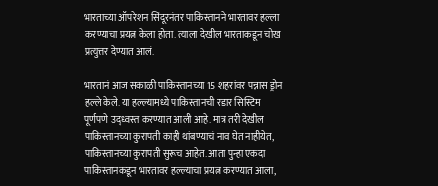भारताच्या ऑपरेशन सिंदूरनंतर पाकिस्तानने भारतावर हल्ला करण्याचा प्रयत्न केला होता. त्याला देखील भारताकडून चोख प्रत्युत्तर देण्यात आलं.

भारतानं आज सकाळी पाकिस्तानच्या 15 शहरांवर पन्नास ड्रोन हल्ले केले. या हल्ल्यामध्ये पाकिस्तानची रडार सिस्टिम पूर्णपणे उद्ध्वस्त करण्यात आली आहे. मात्र तरी देखील पाकिस्तानच्या कुरापती काही थांबण्याचं नाव घेत नाहीयेत, पाकिस्तानच्या कुरापती सुरूच आहेत. आता पुन्हा एकदा पाकिस्तानकडून भारतावर हल्ल्याचा प्रयत्न करण्यात आला,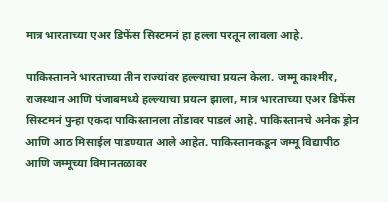मात्र भारताच्या एअर डिफेंस सिस्टमनं हा हल्ला परतून लावला आहे.

पाकिस्तानने भारताच्या तीन राज्यांवर हल्ल्याचा प्रयत्न केला. जम्मू काश्मीर, राजस्थान आणि पंजाबमध्ये हल्ल्याचा प्रयत्न झाला, मात्र भारताच्या एअर डिफेंस सिस्टमनं पुन्हा एकदा पाकिस्तानला तोंडावर पाडलं आहे. पाकिस्तानचे अनेक ड्रोन आणि आठ मिसाईल पाडण्यात आले आहेत. पाकिस्तानकडून जम्मू विद्यापीठ आणि जम्मूच्या विमानतळावर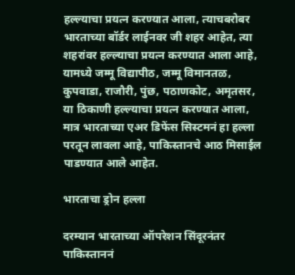हल्ल्याचा प्रयत्न करण्यात आला, त्याचबरोबर भारताच्या बॉर्डर लाईनवर जी शहर आहेत, त्या शहरांवर हल्ल्याचा प्रयत्न करण्यात आला आहे, यामध्ये जम्मू विद्यापीठ, जम्मू विमानतळ,  कुपवाडा, राजौरी, पुंछ, पठाणकोट, अमृतसर, या ठिकाणी हल्ल्याचा प्रयत्न करण्यात आला, मात्र भारताच्या एअर डिफेंस सिस्टमनं हा हल्ला परतून लावला आहे, पाकिस्तानचे आठ मिसाईल पाडण्यात आले आहेत.

भारताचा ड्रोन हल्ला

दरम्यान भारताच्या ऑपरेशन सिंदूरनंतर पाकिस्ताननं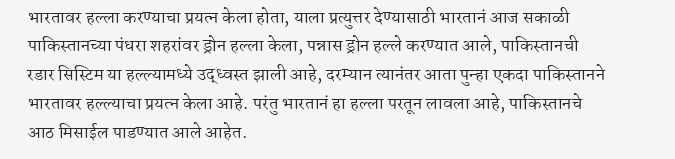भारतावर हल्ला करण्याचा प्रयत्न केला होता, याला प्रत्युत्तर देण्यासाठी भारतानं आज सकाळी पाकिस्तानच्या पंधरा शहरांवर ड्रोन हल्ला केला, पन्नास ड्रोन हल्ले करण्यात आले, पाकिस्तानची रडार सिस्टिम या हल्ल्यामध्ये उद्ध्वस्त झाली आहे, दरम्यान त्यानंतर आता पुन्हा एकदा पाकिस्तानने भारतावर हल्ल्याचा प्रयत्न केला आहे. परंतु भारतानं हा हल्ला परतून लावला आहे, पाकिस्तानचे आठ मिसाईल पाडण्यात आले आहेत.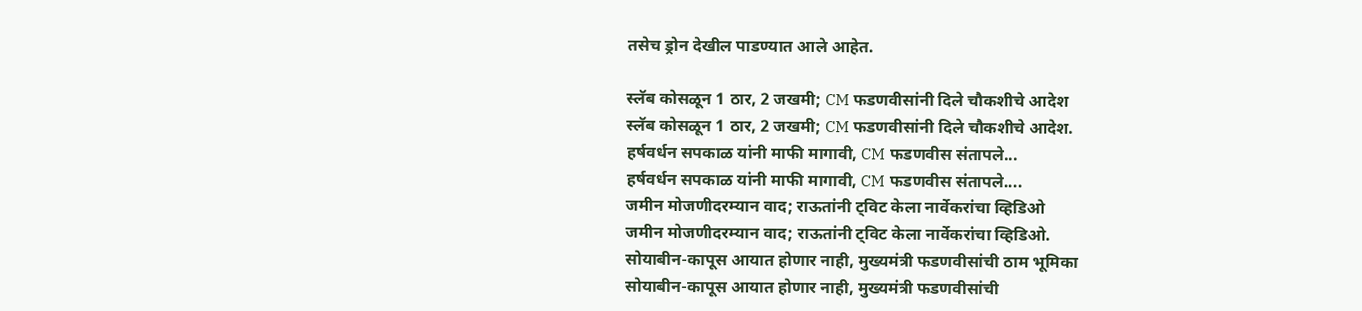तसेच ड्रोन देखील पाडण्यात आले आहेत.

स्लॅब कोसळून 1 ठार, 2 जखमी; CM फडणवीसांनी दिले चौकशीचे आदेश
स्लॅब कोसळून 1 ठार, 2 जखमी; CM फडणवीसांनी दिले चौकशीचे आदेश.
हर्षवर्धन सपकाळ यांनी माफी मागावी, CM फडणवीस संतापले...
हर्षवर्धन सपकाळ यांनी माफी मागावी, CM फडणवीस संतापले....
जमीन मोजणीदरम्यान वाद; राऊतांनी ट्विट केला नार्वेकरांचा व्हिडिओ
जमीन मोजणीदरम्यान वाद; राऊतांनी ट्विट केला नार्वेकरांचा व्हिडिओ.
सोयाबीन-कापूस आयात होणार नाही, मुख्यमंत्री फडणवीसांची ठाम भूमिका
सोयाबीन-कापूस आयात होणार नाही, मुख्यमंत्री फडणवीसांची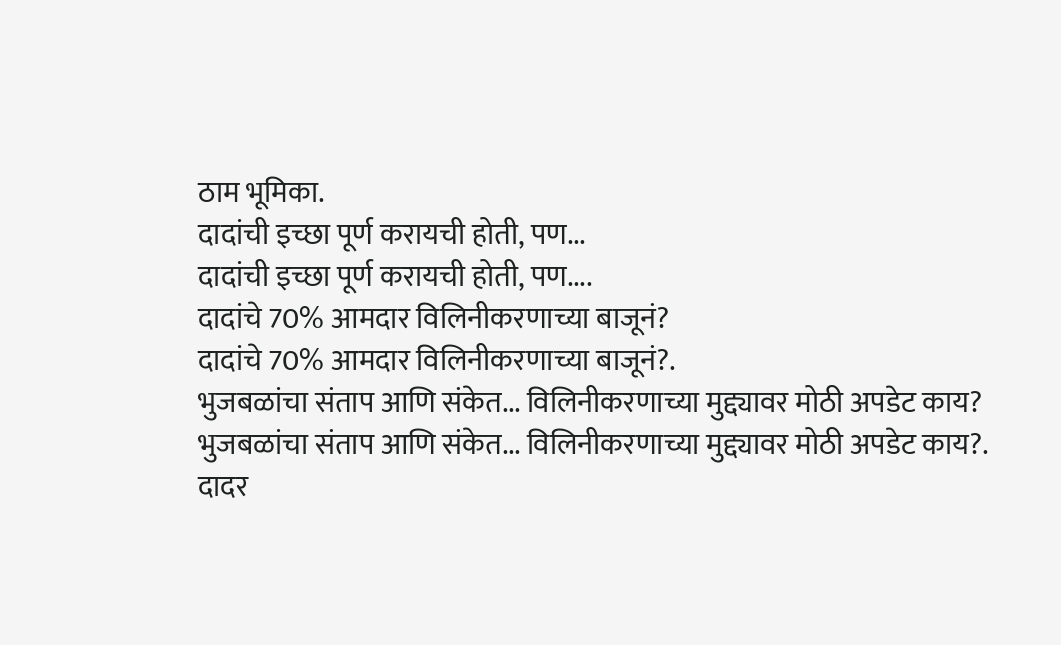ठाम भूमिका.
दादांची इच्छा पूर्ण करायची होती, पण...
दादांची इच्छा पूर्ण करायची होती, पण....
दादांचे 70% आमदार विलिनीकरणाच्या बाजूनं?
दादांचे 70% आमदार विलिनीकरणाच्या बाजूनं?.
भुजबळांचा संताप आणि संकेत... विलिनीकरणाच्या मुद्द्यावर मोठी अपडेट काय?
भुजबळांचा संताप आणि संकेत... विलिनीकरणाच्या मुद्द्यावर मोठी अपडेट काय?.
दादर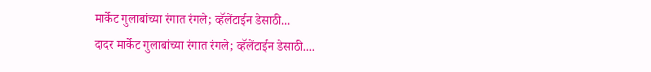मार्केट गुलाबांच्या रंगात रंगले; व्हॅलेंटाईन डेसाठी...
दादर मार्केट गुलाबांच्या रंगात रंगले; व्हॅलेंटाईन डेसाठी....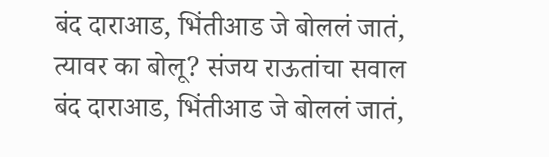बंद दाराआड, भिंतीआड जे बोललं जातं, त्यावर का बोलू? संजय राऊतांचा सवाल
बंद दाराआड, भिंतीआड जे बोललं जातं,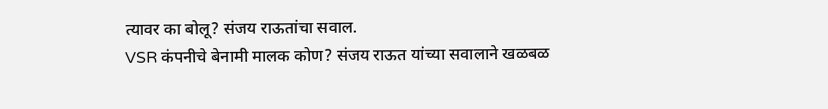त्यावर का बोलू? संजय राऊतांचा सवाल.
VSR कंपनीचे बेनामी मालक कोण? संजय राऊत यांच्या सवालाने खळबळ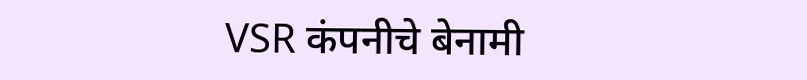VSR कंपनीचे बेनामी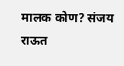मालक कोण? संजय राऊत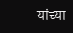यांच्या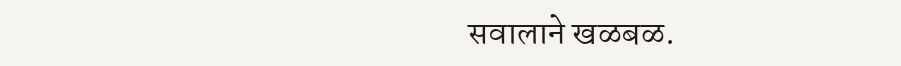सवालाने खळबळ.